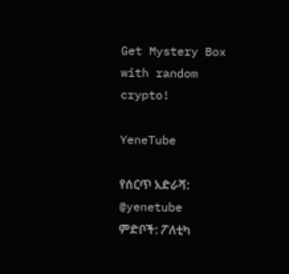Get Mystery Box with random crypto!

YeneTube

የሰርጥ አድራሻ: @yenetube
ምድቦች: ፖለቲካ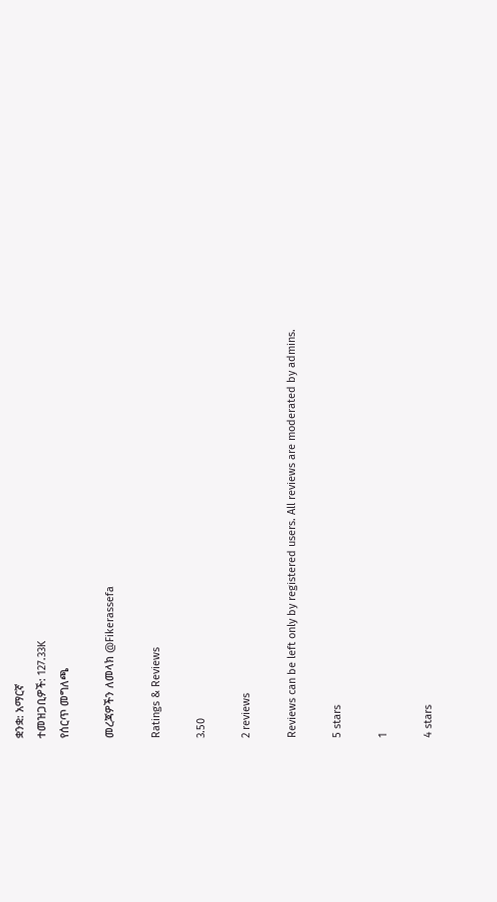ቋንቋ: አማርኛ
ተመዝጋቢዎች: 127.33K
የሰርጥ መግለጫ

መረጃዎችን ለመላክ @Fikerassefa

Ratings & Reviews

3.50

2 reviews

Reviews can be left only by registered users. All reviews are moderated by admins.

5 stars

1

4 stars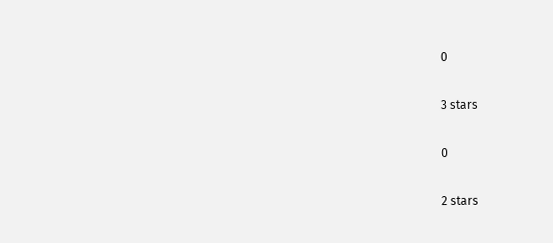0

3 stars

0

2 stars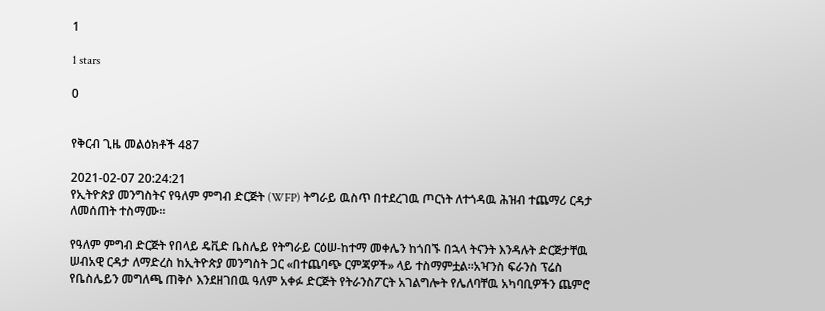1

1 stars

0


የቅርብ ጊዜ መልዕክቶች 487

2021-02-07 20:24:21
የኢትዮጵያ መንግስትና የዓለም ምግብ ድርጅት (WFP) ትግራይ ዉስጥ በተደረገዉ ጦርነት ለተጎዳዉ ሕዝብ ተጨማሪ ርዳታ ለመሰጠት ተስማሙ።

የዓለም ምግብ ድርጅት የበላይ ዴቪድ ቤስሌይ የትግራይ ርዕሠ-ከተማ መቀሌን ከጎበኙ በኋላ ትናንት እንዳሉት ድርጅታቸዉ ሠብአዊ ርዳታ ለማድረስ ከኢትዮጵያ መንግስት ጋር «በተጨባጭ ርምጃዎች» ላይ ተስማምቷል።አዣንስ ፍራንስ ፕሬስ የቤስሌይን መግለጫ ጠቅሶ እንደዘገበዉ ዓለም አቀፉ ድርጅት የትራንስፖርት አገልግሎት የሌለባቸዉ አካባቢዎችን ጨምሮ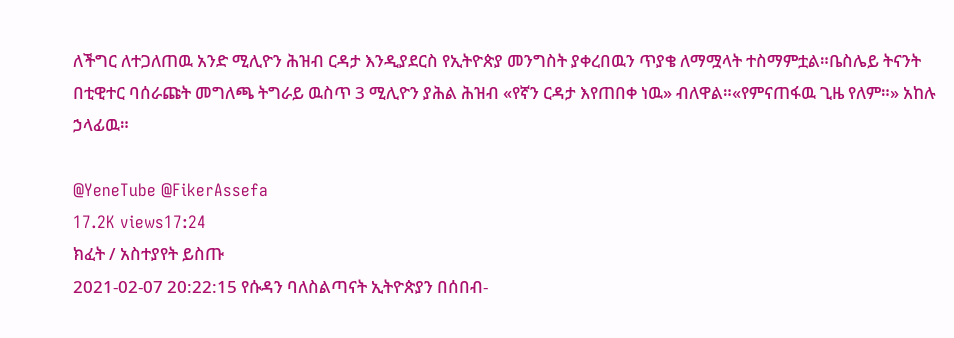ለችግር ለተጋለጠዉ አንድ ሚሊዮን ሕዝብ ርዳታ እንዲያደርስ የኢትዮጵያ መንግስት ያቀረበዉን ጥያቄ ለማሟላት ተስማምቷል።ቤስሌይ ትናንት በቲዊተር ባሰራጩት መግለጫ ትግራይ ዉስጥ 3 ሚሊዮን ያሕል ሕዝብ «የኛን ርዳታ እየጠበቀ ነዉ» ብለዋል።«የምናጠፋዉ ጊዜ የለም።» አከሉ ኃላፊዉ።

@YeneTube @FikerAssefa
17.2K views17:24
ክፈት / አስተያየት ይስጡ
2021-02-07 20:22:15 የሱዳን ባለስልጣናት ኢትዮጵያን በሰበብ-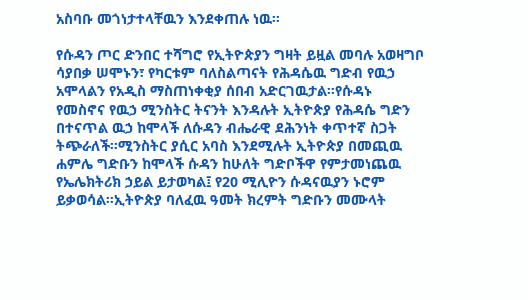አስባቡ መጎነታተላቸዉን እንደቀጠሉ ነዉ።

የሱዳን ጦር ድንበር ተሻግሮ የኢትዮጵያን ግዛት ይዟል መባሉ አወዛግቦ ሳያበቃ ሠሞኑን፣ የካርቱም ባለስልጣናት የሕዳሴዉ ግድብ የዉኃ አሞላልን የአዲስ ማስጠነቀቂያ ሰበብ አድርገዉታል።የሱዳኑ የመስኖና የዉኃ ሚንስትር ትናንት እንዳሉት ኢትዮጵያ የሕዳሴ ግድን በተናጥል ዉኃ ከሞላች ለሱዳን ብሔራዊ ደሕንነት ቀጥተኛ ስጋት ትጭራለች።ሚንስትር ያሲር አባስ እንደሚሉት ኢትዮጵያ በመጪዉ ሐምሌ ግድቡን ከሞላች ሱዳን ከሁለት ግድቦችዋ የምታመነጨዉ የኤሌክትሪክ ኃይል ይታወካል፤ የ20 ሚሊዮን ሱዳናዉያን ኑሮም ይቃወሳል።ኢትዮጵያ ባለፈዉ ዓመት ክረምት ግድቡን መሙላት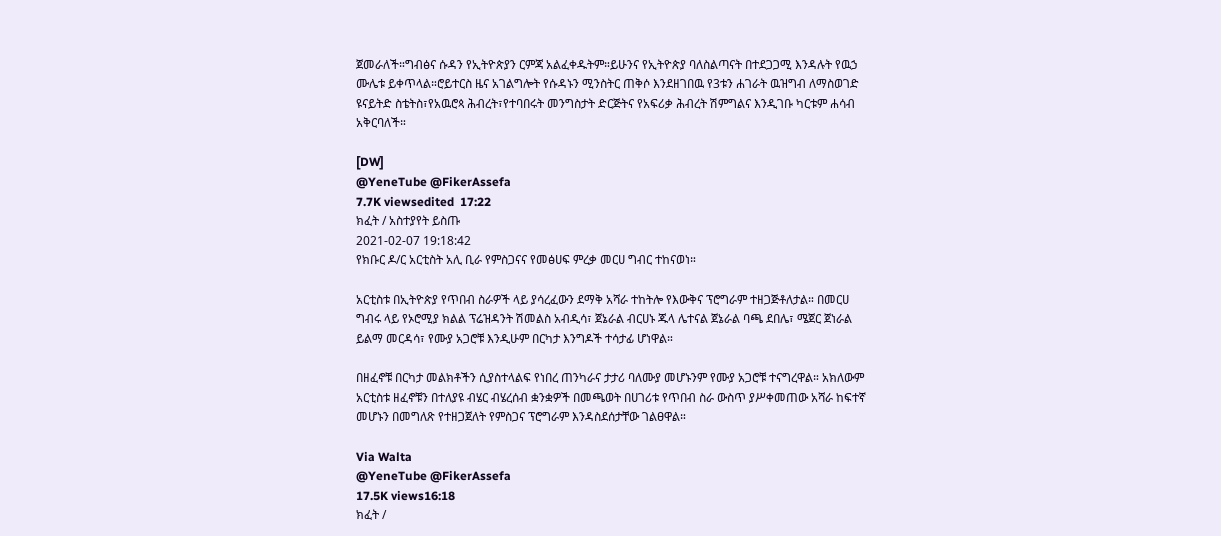ጀመራለች።ግብፅና ሱዳን የኢትዮጵያን ርምጃ አልፈቀዱትም።ይሁንና የኢትዮጵያ ባለስልጣናት በተደጋጋሚ እንዳሉት የዉኃ ሙሌቱ ይቀጥላል።ሮይተርስ ዜና አገልግሎት የሱዳኑን ሚንስትር ጠቅሶ እንደዘገበዉ የ3ቱን ሐገራት ዉዝግብ ለማስወገድ ዩናይትድ ስቴትስ፣የአዉሮጳ ሕብረት፣የተባበሩት መንግስታት ድርጅትና የአፍሪቃ ሕብረት ሽምግልና እንዲገቡ ካርቱም ሐሳብ አቅርባለች።

[DW]
@YeneTube @FikerAssefa
7.7K viewsedited  17:22
ክፈት / አስተያየት ይስጡ
2021-02-07 19:18:42
የክቡር ዶ/ር አርቲስት አሊ ቢራ የምስጋናና የመፅሀፍ ምረቃ መርሀ ግብር ተከናወነ።

አርቲስቱ በኢትዮጵያ የጥበብ ስራዎች ላይ ያሳረፈውን ደማቅ አሻራ ተከትሎ የእውቅና ፕሮግራም ተዘጋጅቶለታል። በመርሀ ግብሩ ላይ የኦሮሚያ ክልል ፕሬዝዳንት ሽመልስ አብዲሳ፣ ጀኔራል ብርሀኑ ጁላ ሌተናል ጀኔራል ባጫ ደበሌ፣ ሜጀር ጀነራል ይልማ መርዳሳ፣ የሙያ አጋሮቹ እንዲሁም በርካታ እንግዶች ተሳታፊ ሆነዋል።

በዘፈኖቹ በርካታ መልክቶችን ሲያስተላልፍ የነበረ ጠንካራና ታታሪ ባለሙያ መሆኑንም የሙያ አጋሮቹ ተናግረዋል። አክለውም አርቲስቱ ዘፈኖቹን በተለያዩ ብሄር ብሄረሰብ ቋንቋዎች በመጫወት በሀገሪቱ የጥበብ ስራ ውስጥ ያሥቀመጠው አሻራ ከፍተኛ መሆኑን በመግለጽ የተዘጋጀለት የምስጋና ፕሮግራም እንዳስደሰታቸው ገልፀዋል።

Via Walta
@YeneTube @FikerAssefa
17.5K views16:18
ክፈት /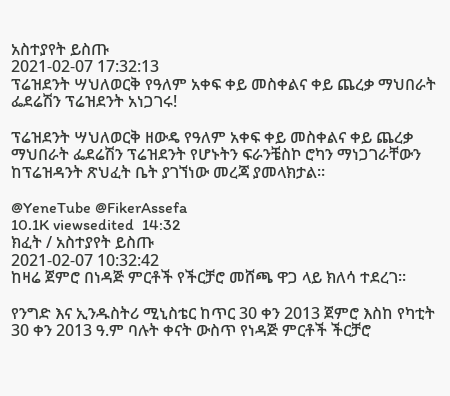አስተያየት ይስጡ
2021-02-07 17:32:13
ፕሬዝደንት ሣህለወርቅ የዓለም አቀፍ ቀይ መስቀልና ቀይ ጨረቃ ማህበራት ፌደሬሽን ፕሬዝደንት አነጋገሩ!

ፕሬዝደንት ሣህለወርቅ ዘውዴ የዓለም አቀፍ ቀይ መስቀልና ቀይ ጨረቃ ማህበራት ፌደሬሽን ፕሬዝደንት የሆኑትን ፍራንቼስኮ ሮካን ማነጋገራቸውን ከፕሬዝዳንት ጽህፈት ቤት ያገኘነው መረጃ ያመላክታል።

@YeneTube @FikerAssefa
10.1K viewsedited  14:32
ክፈት / አስተያየት ይስጡ
2021-02-07 10:32:42
ከዛሬ ጀምሮ በነዳጅ ምርቶች የችርቻሮ መሸጫ ዋጋ ላይ ክለሳ ተደረገ፡፡

የንግድ እና ኢንዱስትሪ ሚኒስቴር ከጥር 30 ቀን 2013 ጀምሮ እስከ የካቲት 30 ቀን 2013 ዓ.ም ባሉት ቀናት ውስጥ የነዳጅ ምርቶች ችርቻሮ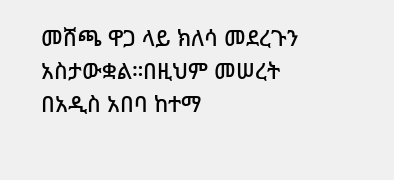መሸጫ ዋጋ ላይ ክለሳ መደረጉን አስታውቋል።በዚህም መሠረት በአዲስ አበባ ከተማ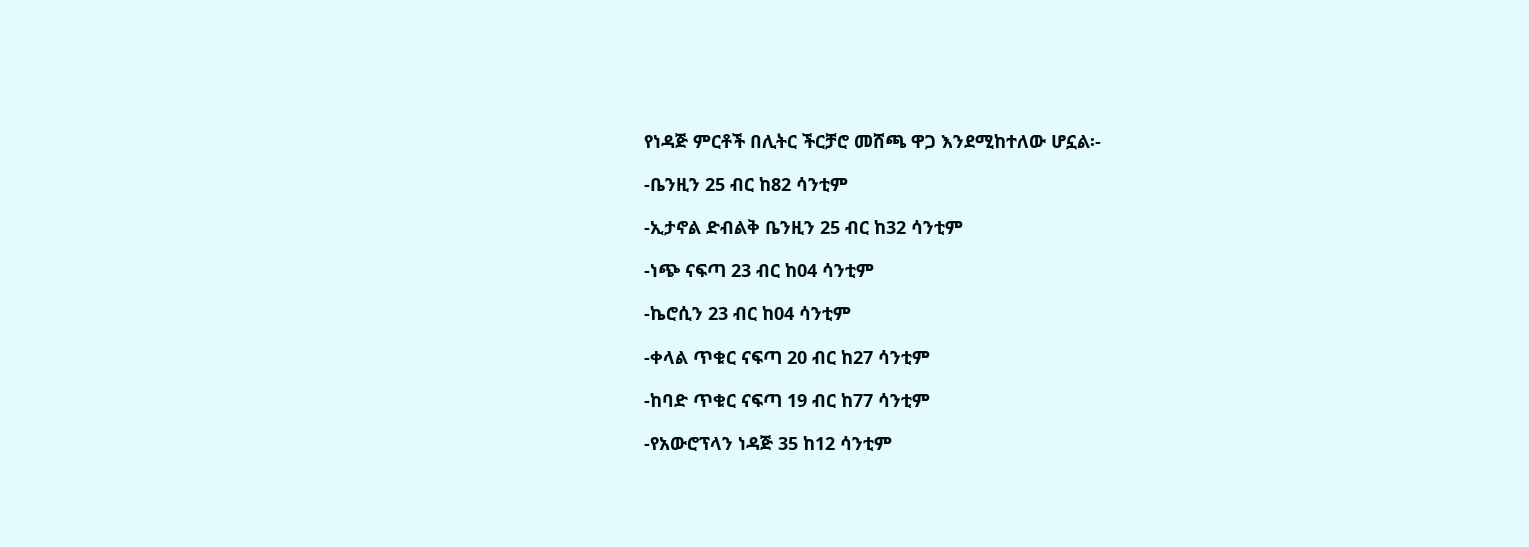የነዳጅ ምርቶች በሊትር ችርቻሮ መሸጫ ዋጋ እንደሚከተለው ሆኗል፡-

-ቤንዚን 25 ብር ከ82 ሳንቲም

-ኢታኖል ድብልቅ ቤንዚን 25 ብር ከ32 ሳንቲም

-ነጭ ናፍጣ 23 ብር ከ04 ሳንቲም

-ኬሮሲን 23 ብር ከ04 ሳንቲም

-ቀላል ጥቁር ናፍጣ 20 ብር ከ27 ሳንቲም

-ከባድ ጥቁር ናፍጣ 19 ብር ከ77 ሳንቲም

-የአውሮፕላን ነዳጅ 35 ከ12 ሳንቲም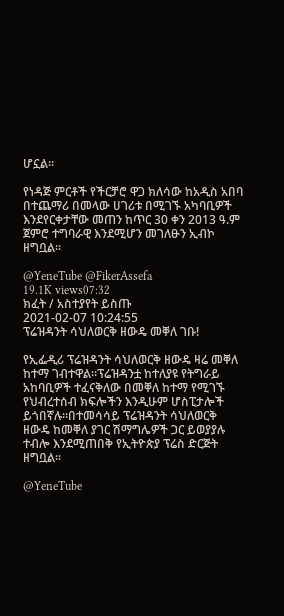ሆኗል።

የነዳጅ ምርቶች የችርቻሮ ዋጋ ክለሳው ከአዲስ አበባ በተጨማሪ በመላው ሀገሪቱ በሚገኙ አካባቢዎች እንደየርቀታቸው መጠን ከጥር 30 ቀን 2013 ዓ.ም ጀምሮ ተግባራዊ እንደሚሆን መገለፁን ኢብኮ ዘግቧል፡፡

@YeneTube @FikerAssefa
19.1K views07:32
ክፈት / አስተያየት ይስጡ
2021-02-07 10:24:55
ፕሬዝዳንት ሳህለወርቅ ዘውዴ መቐለ ገቡ!

የኢፌዲሪ ፕሬዝዳንት ሳህለወርቅ ዘውዴ ዛሬ መቐለ ከተማ ገብተዋል።ፕሬዝዳንቷ ከተለያዩ የትግራይ አከባቢዎች ተፈናቅለው በመቐለ ከተማ የሚገኙ የህብረተሰብ ክፍሎችን እንዲሁም ሆስፒታሎች ይጎበኛሉ።በተመሳሳይ ፕሬዝዳንት ሳህለወርቅ ዘውዴ ከመቐለ ያገር ሽማግሌዎች ጋር ይወያያሉ ተብሎ እንደሚጠበቅ የኢትዮጵያ ፕሬስ ድርጅት ዘግቧል።

@YeneTube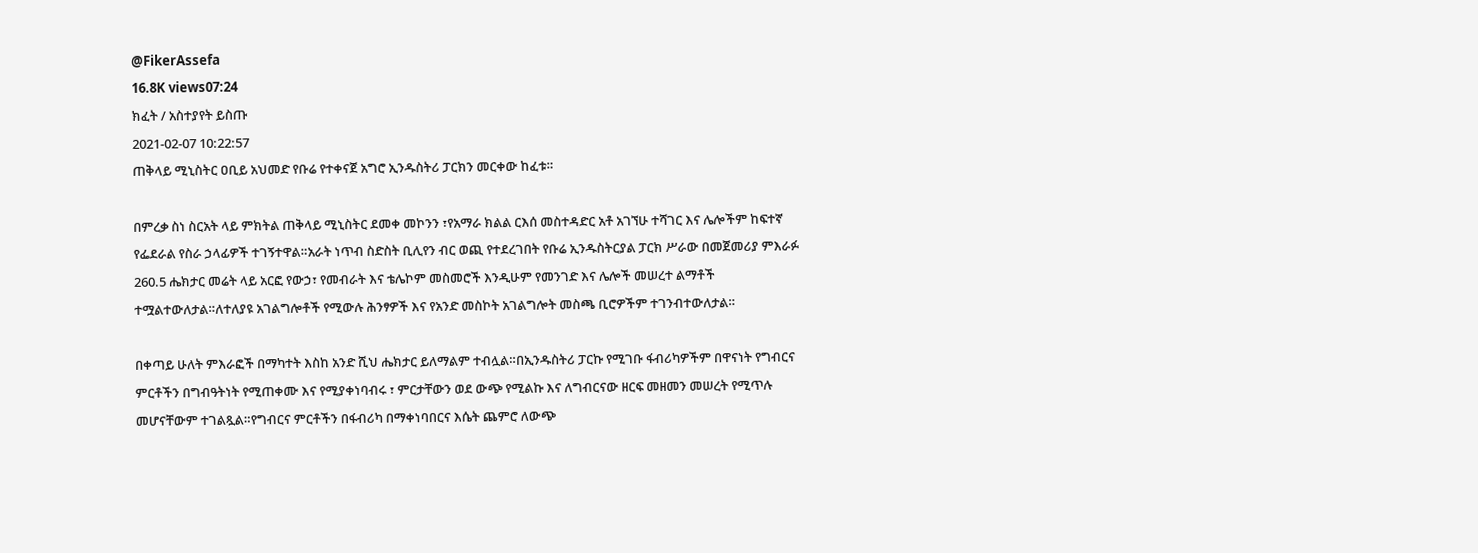@FikerAssefa
16.8K views07:24
ክፈት / አስተያየት ይስጡ
2021-02-07 10:22:57
ጠቅላይ ሚኒስትር ዐቢይ አህመድ የቡሬ የተቀናጀ አግሮ ኢንዱስትሪ ፓርክን መርቀው ከፈቱ።

በምረቃ ስነ ስርአት ላይ ምክትል ጠቅላይ ሚኒስትር ደመቀ መኮንን ፣የአማራ ክልል ርእሰ መስተዳድር አቶ አገኘሁ ተሻገር እና ሌሎችም ከፍተኛ የፌደራል የስራ ኃላፊዎች ተገኝተዋል።አራት ነጥብ ስድስት ቢሊየን ብር ወጪ የተደረገበት የቡሬ ኢንዱስትርያል ፓርክ ሥራው በመጀመሪያ ምእራፉ 260.5 ሔክታር መሬት ላይ አርፎ የውኃ፣ የመብራት እና ቴሌኮም መስመሮች እንዲሁም የመንገድ እና ሌሎች መሠረተ ልማቶች ተሟልተውለታል።ለተለያዩ አገልግሎቶች የሚውሉ ሕንፃዎች እና የአንድ መስኮት አገልግሎት መስጫ ቢሮዎችም ተገንብተውለታል።

በቀጣይ ሁለት ምእራፎች በማካተት እስከ አንድ ሺህ ሔክታር ይለማልም ተብሏል።በኢንዱስትሪ ፓርኩ የሚገቡ ፋብሪካዎችም በዋናነት የግብርና ምርቶችን በግብዓትነት የሚጠቀሙ እና የሚያቀነባብሩ ፣ ምርታቸውን ወደ ውጭ የሚልኩ እና ለግብርናው ዘርፍ መዘመን መሠረት የሚጥሉ መሆናቸውም ተገልጿል።የግብርና ምርቶችን በፋብሪካ በማቀነባበርና እሴት ጨምሮ ለውጭ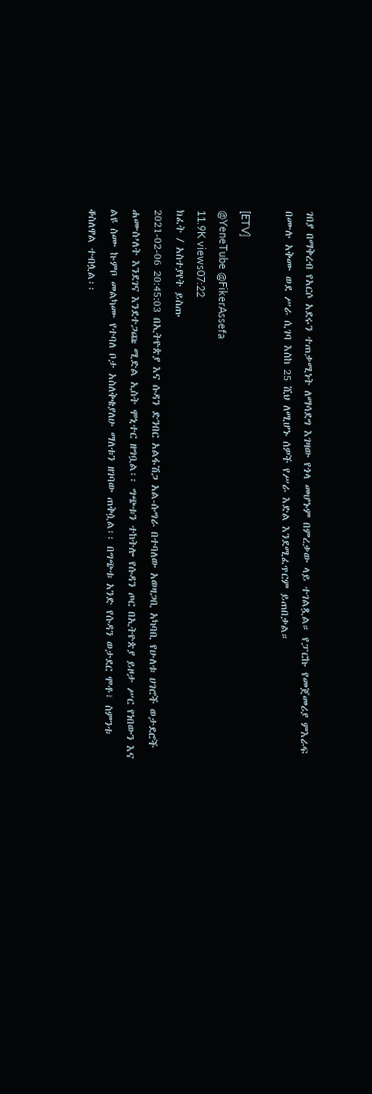ገበያ በማቅረብ የአርሶ አደሩን ተጠቃሚነት ለማሳደግ እገዛው የጎላ መሆኑም በምረቃው ላይ ተገልጿል። የፓርኩ የመጀመሪያ ምእራፍ በሙሉ አቅሙ ወደ ሥራ ሲገባ እስከ 25 ሺህ ለሚሆኑ ሰዎች የሥራ እድል እንደሚፈጥርም ይጠበቃል።

[ETV]
@YeneTube @FikerAssefa
11.9K views07:22
ክፈት / አስተያየት ይስጡ
2021-02-06 20:45:03 በኢትዮጵያ እና ሱዳን ድንበር አልፋሽጋ አል-ሱግራ በተባለው አወዛጋቢ አካባቢ የሁለቱ ሀገሮች ወታደሮች ሐሙስ’ለት እንደገና እንደተጋጩ ሚድል ኢስት ሞኒተር ዘግቧል፡፡ ግጭቱን ተከትሎ የሱዳን ጦር በኢትዮጵያ ይዞታ ሥር የነበውን እና ልዩ ስሙ ኩምቦ መልካሙ የተባለ ቦታ አስለቅቄያለሁ ማለቱን ዘገባው ጠቅሷል፡፡ በግጭቱ አንድ የሱዳን ወታደር ሞቶ፣ ስምንቱ ቆስለዋል ተብሏል፡፡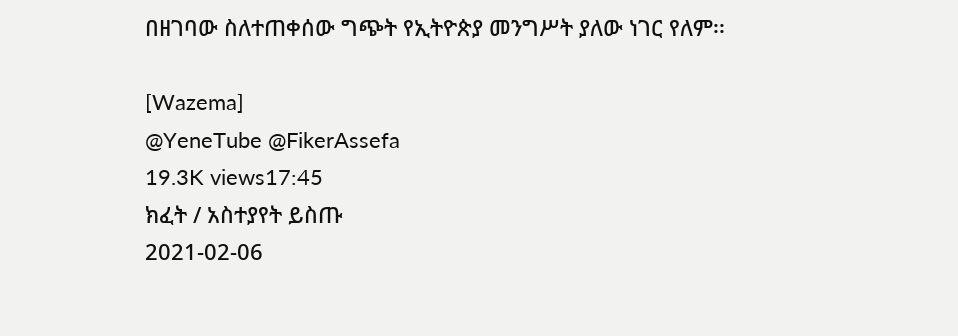በዘገባው ስለተጠቀሰው ግጭት የኢትዮጵያ መንግሥት ያለው ነገር የለም፡፡

[Wazema]
@YeneTube @FikerAssefa
19.3K views17:45
ክፈት / አስተያየት ይስጡ
2021-02-06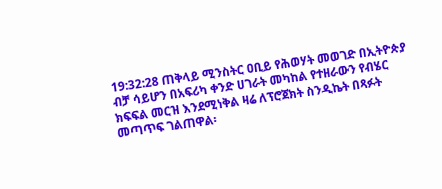19:32:28 ጠቅላይ ሚንስትር ዐቢይ የሕወሃት መወገድ በኢትዮጵያ ብቻ ሳይሆን በአፍሪካ ቀንድ ሀገራት መካከል የተዘራውን የብሄር ክፍፍል መርዝ እንደሚነቅል ዛሬ ለፕሮጀክት ስንዲኬት በጻፉት መጣጥፍ ገልጠዋል፡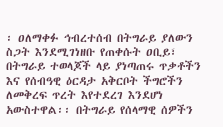፡ ዐለማቀፉ ኅብረተሰብ በትግራይ ያለውን ስጋት እንደሚገነዘቡ የጠቀሱት ዐቢይ፣ በትግራይ ተወላጆች ላይ ያነጣጠሩ ጥቃቶችን እና የሰብዓዊ ዕርዳታ አቅርቦት ችግሮችን ለመቅረፍ ጥረት እየተደረገ እንደሆነ አውስተዋል፡፡ በትግራይ የሰላማዊ ሰዎችን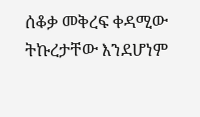ሰቆቃ መቅረፍ ቀዳሚው ትኩረታቸው እንደሆነም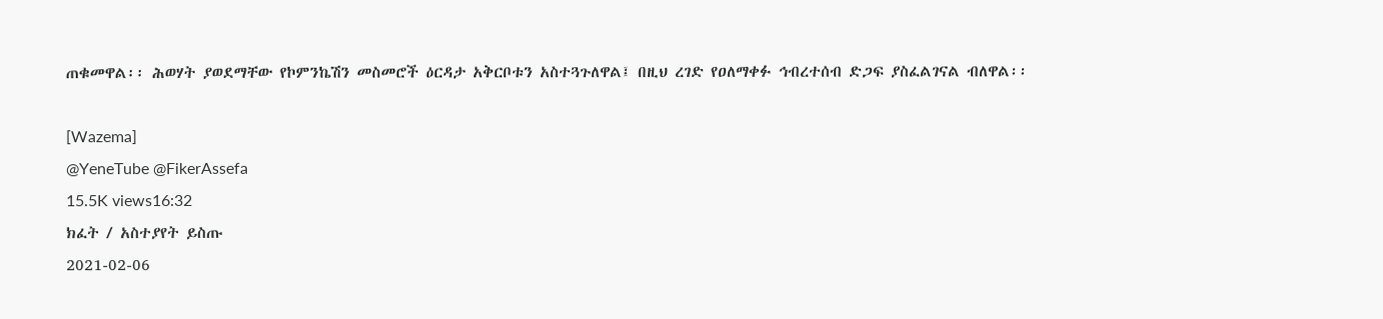ጠቁመዋል፡፡ ሕወሃት ያወደማቸው የኮምንኬሽን መስመሮች ዕርዳታ አቅርቦቱን አስተጓጉለዋል፤ በዚህ ረገድ የዐለማቀፉ ኅብረተሰብ ድጋፍ ያስፈልገናል ብለዋል፡፡

[Wazema]
@YeneTube @FikerAssefa
15.5K views16:32
ክፈት / አስተያየት ይስጡ
2021-02-06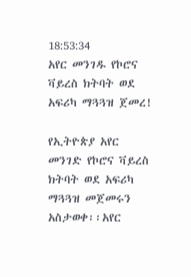18:53:34
አየር መንገዱ የኮሮና ቫይረስ ክትባት ወደ አፍሪካ ማጓጓዝ ጀመረ!

የኢትዮጵያ አየር መንገድ የኮሮና ቫይረስ ክትባት ወደ አፍሪካ ማጓጓዝ መጀመሩን አስታወቀ፡፡አየር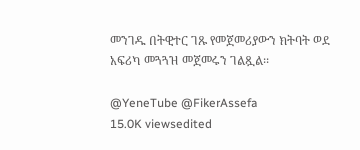መንገዱ በትዊተር ገጹ የመጀመሪያውን ክትባት ወደ አፍሪካ መጓጓዝ መጀመሩን ገልጿል፡፡

@YeneTube @FikerAssefa
15.0K viewsedited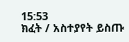15:53
ክፈት / አስተያየት ይስጡ